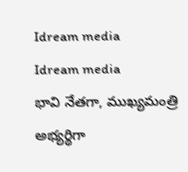Idream media
Idream media
భావి నేతగా, ముఖ్యమంత్రి అభ్యర్థిగా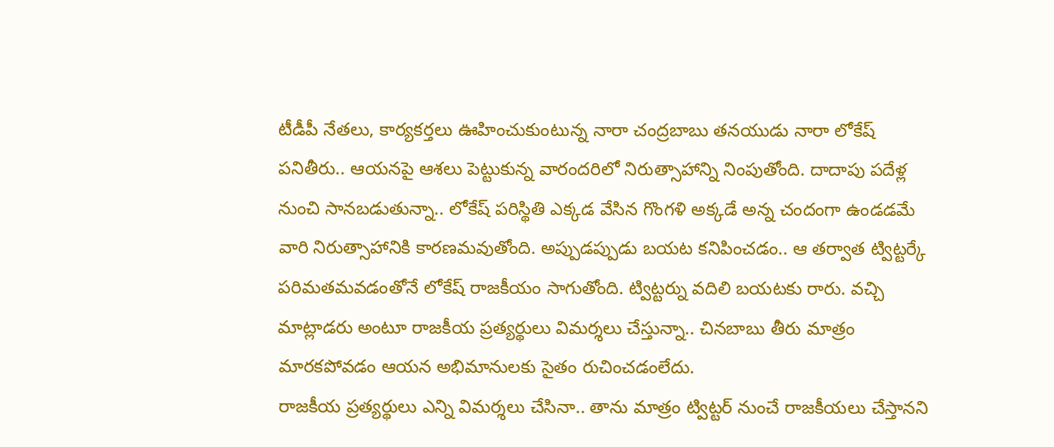టీడీపీ నేతలు, కార్యకర్తలు ఊహించుకుంటున్న నారా చంద్రబాబు తనయుడు నారా లోకేష్ పనితీరు.. ఆయనపై ఆశలు పెట్టుకున్న వారందరిలో నిరుత్సాహాన్ని నింపుతోంది. దాదాపు పదేళ్ల నుంచి సానబడుతున్నా.. లోకేష్ పరిస్థితి ఎక్కడ వేసిన గొంగళి అక్కడే అన్న చందంగా ఉండడమే వారి నిరుత్సాహానికి కారణమవుతోంది. అప్పుడప్పుడు బయట కనిపించడం.. ఆ తర్వాత ట్విట్టర్కే పరిమతమవడంతోనే లోకేష్ రాజకీయం సాగుతోంది. ట్విట్టర్ను వదిలి బయటకు రారు. వచ్చి మాట్లాడరు అంటూ రాజకీయ ప్రత్యర్థులు విమర్శలు చేస్తున్నా.. చినబాబు తీరు మాత్రం మారకపోవడం ఆయన అభిమానులకు సైతం రుచించడంలేదు.
రాజకీయ ప్రత్యర్థులు ఎన్ని విమర్శలు చేసినా.. తాను మాత్రం ట్విట్టర్ నుంచే రాజకీయలు చేస్తానని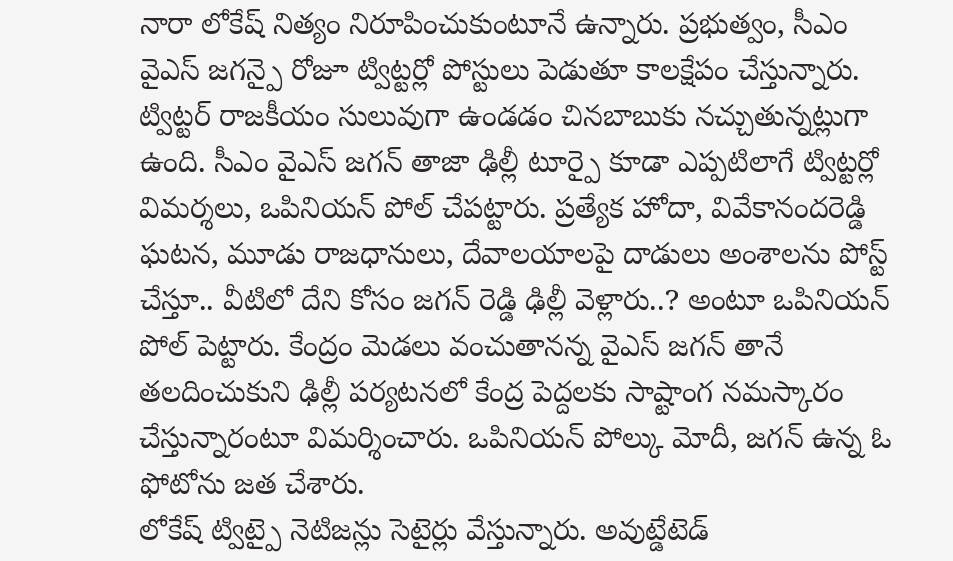నారా లోకేష్ నిత్యం నిరూపించుకుంటూనే ఉన్నారు. ప్రభుత్వం, సీఎం వైఎస్ జగన్పై రోజూ ట్విట్టర్లో పోస్టులు పెడుతూ కాలక్షేపం చేస్తున్నారు. ట్విట్టర్ రాజకీయం సులువుగా ఉండడం చినబాబుకు నచ్చుతున్నట్లుగా ఉంది. సీఎం వైఎస్ జగన్ తాజా ఢిల్లీ టూర్పై కూడా ఎప్పటిలాగే ట్విట్టర్లో విమర్శలు, ఒపినియన్ పోల్ చేపట్టారు. ప్రత్యేక హోదా, వివేకానందరెడ్డి ఘటన, మూడు రాజధానులు, దేవాలయాలపై దాడులు అంశాలను పోస్ట్ చేస్తూ.. వీటిలో దేని కోసం జగన్ రెడ్డి ఢిల్లీ వెళ్లారు..? అంటూ ఒపినియన్ పోల్ పెట్టారు. కేంద్రం మెడలు వంచుతానన్న వైఎస్ జగన్ తానే తలదించుకుని ఢిల్లీ పర్యటనలో కేంద్ర పెద్దలకు సాష్టాంగ నమస్కారం చేస్తున్నారంటూ విమర్శించారు. ఒపినియన్ పోల్కు మోదీ, జగన్ ఉన్న ఓ ఫోటోను జత చేశారు.
లోకేష్ ట్విట్పై నెటిజన్లు సెటైర్లు వేస్తున్నారు. అవుట్డేటెడ్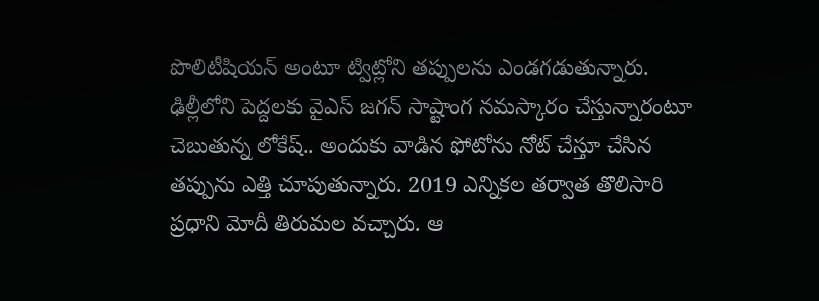పొలిటీషియన్ అంటూ ట్విట్లోని తప్పులను ఎండగడుతున్నారు. ఢిల్లీలోని పెద్దలకు వైఎస్ జగన్ సాష్టాంగ నమస్కారం చేస్తున్నారంటూ చెబుతున్న లోకేష్.. అందుకు వాడిన ఫోటోను నోట్ చేస్తూ చేసిన తప్పును ఎత్తి చూపుతున్నారు. 2019 ఎన్నికల తర్వాత తొలిసారి ప్రధాని మోదీ తిరుమల వచ్చారు. ఆ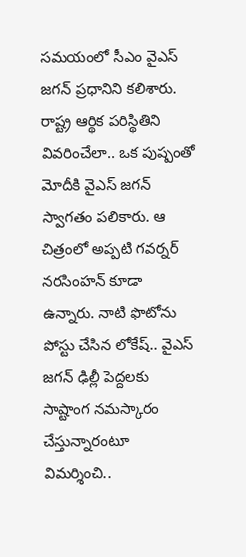సమయంలో సీఎం వైఎస్ జగన్ ప్రధానిని కలిశారు. రాష్ట్ర ఆర్థిక పరిస్థితిని వివరించేలా.. ఒక పుష్పంతో మోదీకి వైఎస్ జగన్ స్వాగతం పలికారు. ఆ చిత్రంలో అప్పటి గవర్నర్ నరసింహన్ కూడా ఉన్నారు. నాటి ఫొటోను పోస్టు చేసిన లోకేష్.. వైఎస్ జగన్ ఢిల్లీ పెద్దలకు సాష్టాంగ నమస్కారం చేస్తున్నారంటూ విమర్శించి..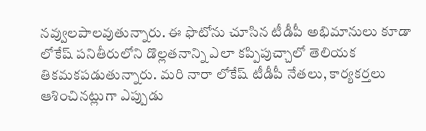నవ్వులపాలవుతున్నారు. ఈ ఫొటోను చూసిన టీడీపీ అభిమానులు కూడా లోకేష్ పనితీరులోని డొల్లతనాన్ని ఎలా కప్పిపుచ్చాలో తెలియక తికమకపడుతున్నారు. మరి నారా లోకేష్ టీడీపీ నేతలు, కార్యకర్తలు ఆశించినట్లుగా ఎప్పుడు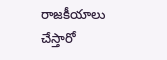రాజకీయాలు చేస్తారో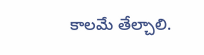కాలమే తేల్చాలి.